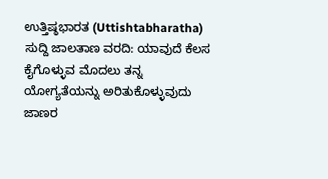ಉತ್ತಿಷ್ಠಭಾರತ (Uttishtabharatha) ಸುದ್ದಿ ಜಾಲತಾಣ ವರದಿ: ಯಾವುದೆ ಕೆಲಸ ಕೈಗೊಳ್ಳುವ ಮೊದಲು ತನ್ನ ಯೋಗ್ಯತೆಯನ್ನು ಅರಿತುಕೊಳ್ಳುವುದು ಜಾಣರ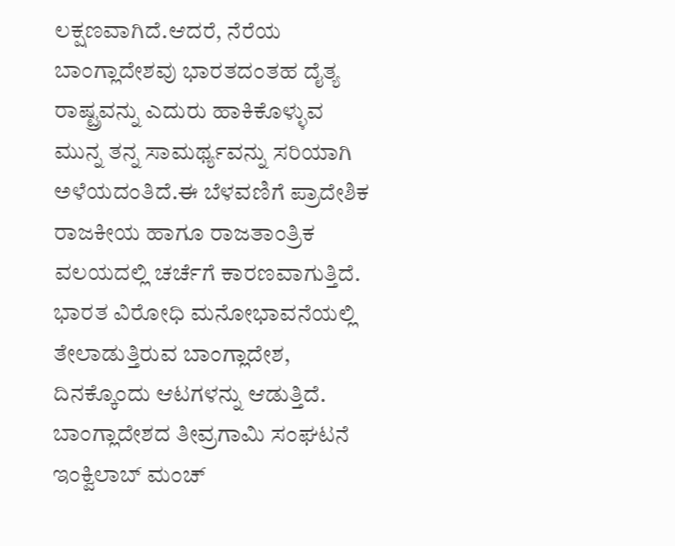ಲಕ್ಷಣವಾಗಿದೆ.ಆದರೆ, ನೆರೆಯ ಬಾಂಗ್ಲಾದೇಶವು ಭಾರತದಂತಹ ದೈತ್ಯ ರಾಷ್ಟ್ರವನ್ನು ಎದುರು ಹಾಕಿಕೊಳ್ಳುವ ಮುನ್ನ ತನ್ನ ಸಾಮರ್ಥ್ಯವನ್ನು ಸರಿಯಾಗಿ ಅಳೆಯದಂತಿದೆ.ಈ ಬೆಳವಣಿಗೆ ಪ್ರಾದೇಶಿಕ ರಾಜಕೀಯ ಹಾಗೂ ರಾಜತಾಂತ್ರಿಕ ವಲಯದಲ್ಲಿ ಚರ್ಚೆಗೆ ಕಾರಣವಾಗುತ್ತಿದೆ. ಭಾರತ ವಿರೋಧಿ ಮನೋಭಾವನೆಯಲ್ಲಿ ತೇಲಾಡುತ್ತಿರುವ ಬಾಂಗ್ಲಾದೇಶ, ದಿನಕ್ಕೊಂದು ಆಟಗಳನ್ನು ಆಡುತ್ತಿದೆ. ಬಾಂಗ್ಲಾದೇಶದ ತೀವ್ರಗಾಮಿ ಸಂಘಟನೆ ಇಂಕ್ವಿಲಾಬ್ ಮಂಚ್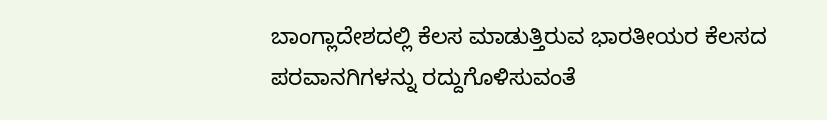ಬಾಂಗ್ಲಾದೇಶದಲ್ಲಿ ಕೆಲಸ ಮಾಡುತ್ತಿರುವ ಭಾರತೀಯರ ಕೆಲಸದ ಪರವಾನಗಿಗಳನ್ನು ರದ್ದುಗೊಳಿಸುವಂತೆ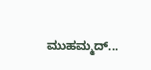ಮುಹಮ್ಮದ್...